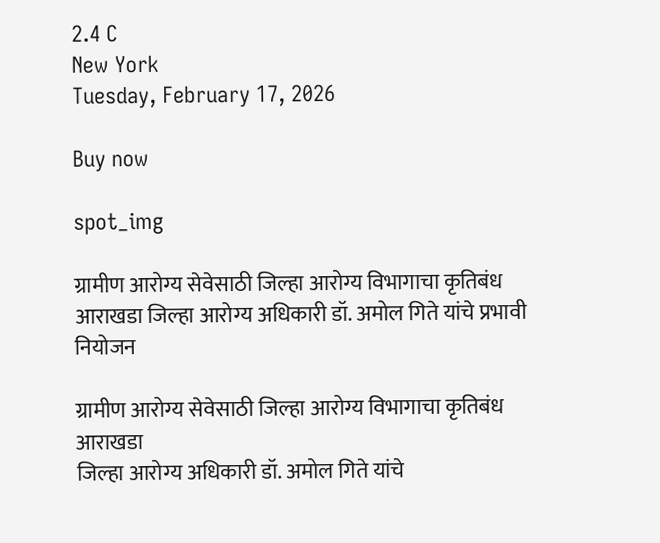2.4 C
New York
Tuesday, February 17, 2026

Buy now

spot_img

ग्रामीण आरोग्य सेवेसाठी जिल्हा आरोग्य विभागाचा कृतिबंध आराखडा जिल्हा आरोग्य अधिकारी डॉ. अमोल गिते यांचे प्रभावी नियोजन

ग्रामीण आरोग्य सेवेसाठी जिल्हा आरोग्य विभागाचा कृतिबंध आराखडा
जिल्हा आरोग्य अधिकारी डॉ. अमोल गिते यांचे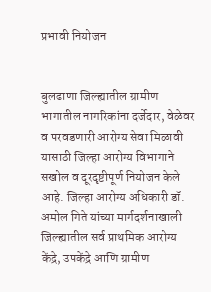प्रभावी नियोजन


बुलढाणा जिल्ह्यातील ग्रामीण भागातील नागरिकांना दर्जेदार, वेळेवर व परवडणारी आरोग्य सेवा मिळावी यासाठी जिल्हा आरोग्य विभागाने सखोल व दूरदृष्टीपूर्ण नियोजन केले आहे. जिल्हा आरोग्य अधिकारी डॉ. अमोल गिते यांच्या मार्गदर्शनाखाली जिल्ह्यातील सर्व प्राथमिक आरोग्य केंद्रे, उपकेंद्रे आणि ग्रामीण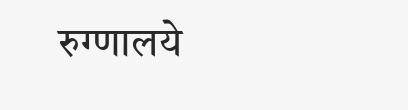रुग्णालये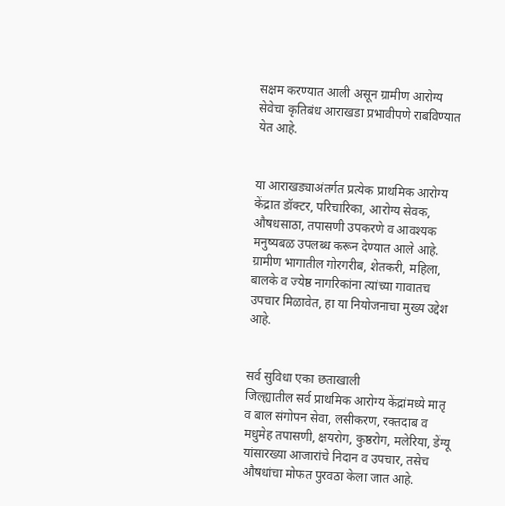सक्षम करण्यात आली असून ग्रामीण आरोग्य सेवेचा कृतिबंध आराखडा प्रभावीपणे राबविण्यात येत आहे.


या आराखड्याअंतर्गत प्रत्येक प्राथमिक आरोग्य केंद्रात डॉक्टर, परिचारिका, आरोग्य सेवक, औषधसाठा, तपासणी उपकरणे व आवश्यक मनुष्यबळ उपलब्ध करून देण्यात आले आहे. ग्रामीण भागातील गोरगरीब, शेतकरी, महिला, बालके व ज्येष्ठ नागरिकांना त्यांच्या गावातच उपचार मिळावेत, हा या नियोजनाचा मुख्य उद्देश आहे.


सर्व सुविधा एका छताखाली
जिल्ह्यातील सर्व प्राथमिक आरोग्य केंद्रांमध्ये मातृ व बाल संगोपन सेवा, लसीकरण, रक्तदाब व मधुमेह तपासणी, क्षयरोग, कुष्ठरोग, मलेरिया, डेंग्यू यांसारख्या आजारांचे निदान व उपचार, तसेच औषधांचा मोफत पुरवठा केला जात आहे.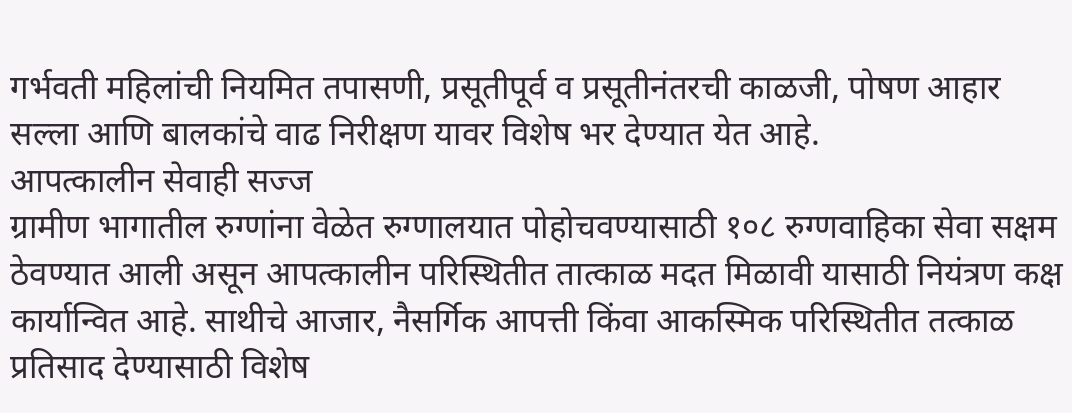गर्भवती महिलांची नियमित तपासणी, प्रसूतीपूर्व व प्रसूतीनंतरची काळजी, पोषण आहार सल्ला आणि बालकांचे वाढ निरीक्षण यावर विशेष भर देण्यात येत आहे.
आपत्कालीन सेवाही सज्ज
ग्रामीण भागातील रुग्णांना वेळेत रुग्णालयात पोहोचवण्यासाठी १०८ रुग्णवाहिका सेवा सक्षम ठेवण्यात आली असून आपत्कालीन परिस्थितीत तात्काळ मदत मिळावी यासाठी नियंत्रण कक्ष कार्यान्वित आहे. साथीचे आजार, नैसर्गिक आपत्ती किंवा आकस्मिक परिस्थितीत तत्काळ प्रतिसाद देण्यासाठी विशेष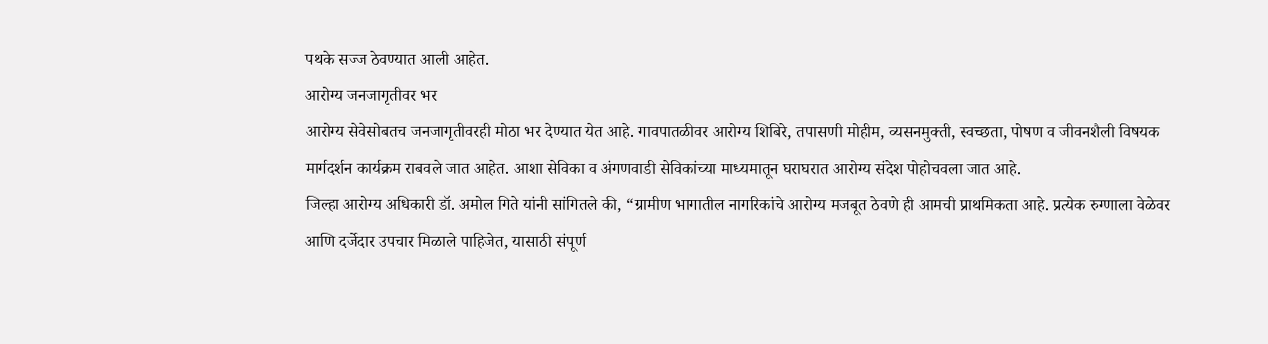पथके सज्ज ठेवण्यात आली आहेत.
आरोग्य जनजागृतीवर भर
आरोग्य सेवेसोबतच जनजागृतीवरही मोठा भर देण्यात येत आहे. गावपातळीवर आरोग्य शिबिरे, तपासणी मोहीम, व्यसनमुक्ती, स्वच्छता, पोषण व जीवनशैली विषयक मार्गदर्शन कार्यक्रम राबवले जात आहेत. आशा सेविका व अंगणवाडी सेविकांच्या माध्यमातून घराघरात आरोग्य संदेश पोहोचवला जात आहे.
जिल्हा आरोग्य अधिकारी डॉ. अमोल गिते यांनी सांगितले की, “ग्रामीण भागातील नागरिकांचे आरोग्य मजबूत ठेवणे ही आमची प्राथमिकता आहे. प्रत्येक रुग्णाला वेळेवर आणि दर्जेदार उपचार मिळाले पाहिजेत, यासाठी संपूर्ण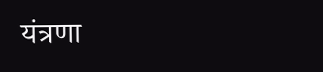यंत्रणा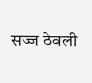सज्ज ठेवली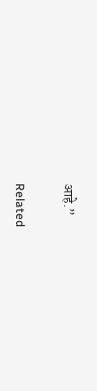आहे.”

Related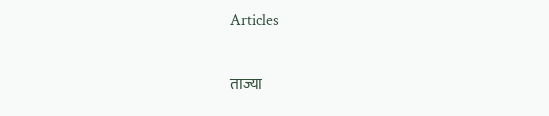Articles

ताज्या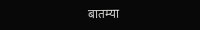बातम्या